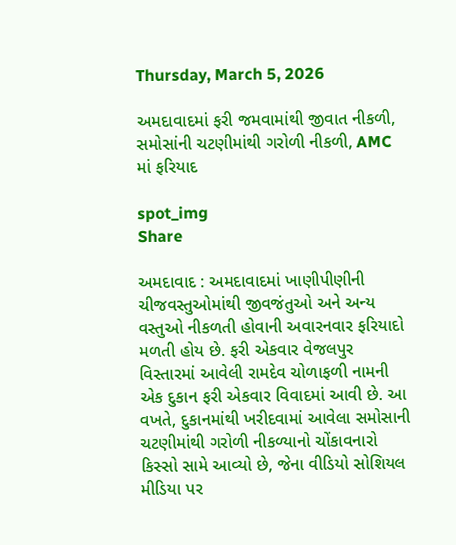Thursday, March 5, 2026

અમદાવાદમાં ફરી જમવામાંથી જીવાત નીકળી, સમોસાંની ચટણીમાંથી ગરોળી નીકળી, AMC માં ફરિયાદ

spot_img
Share

અમદાવાદ : અમદાવાદમાં ખાણીપીણીની ચીજવસ્તુઓમાંથી જીવજંતુઓ અને અન્ય વસ્તુઓ નીકળતી હોવાની અવારનવાર ફરિયાદો મળતી હોય છે. ફરી એકવાર વેજલપુર વિસ્તારમાં આવેલી રામદેવ ચોળાફળી નામની એક દુકાન ફરી એકવાર વિવાદમાં આવી છે. આ વખતે, દુકાનમાંથી ખરીદવામાં આવેલા સમોસાની ચટણીમાંથી ગરોળી નીકળ્યાનો ચોંકાવનારો કિસ્સો સામે આવ્યો છે, જેના વીડિયો સોશિયલ મીડિયા પર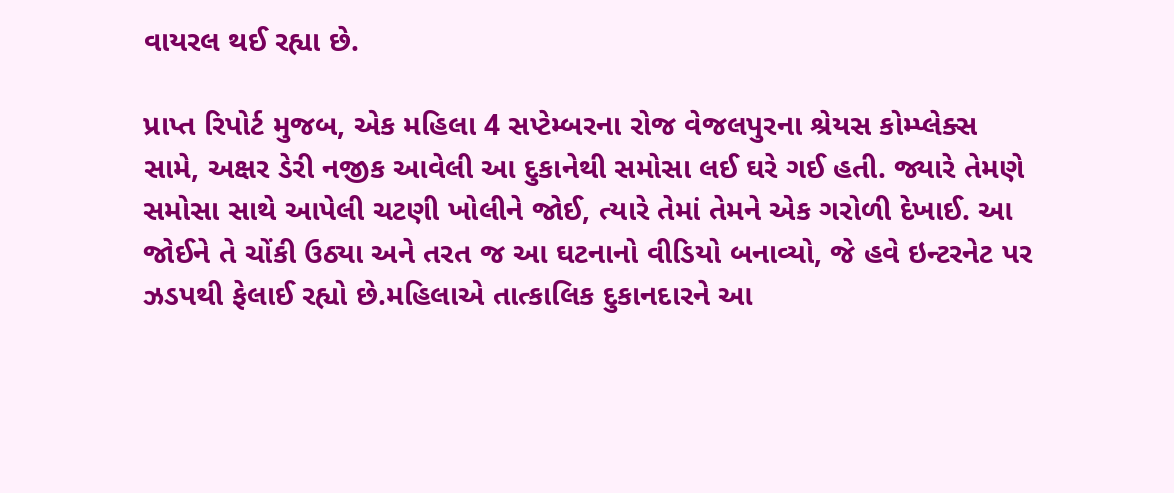વાયરલ થઈ રહ્યા છે.

પ્રાપ્ત રિપોર્ટ મુજબ, એક મહિલા 4 સપ્ટેમ્બરના રોજ વેજલપુરના શ્રેયસ કોમ્પ્લેક્સ સામે, અક્ષર ડેરી નજીક આવેલી આ દુકાનેથી સમોસા લઈ ઘરે ગઈ હતી. જ્યારે તેમણે સમોસા સાથે આપેલી ચટણી ખોલીને જોઈ, ત્યારે તેમાં તેમને એક ગરોળી દેખાઈ. આ જોઈને તે ચોંકી ઉઠ્યા અને તરત જ આ ઘટનાનો વીડિયો બનાવ્યો, જે હવે ઇન્ટરનેટ પર ઝડપથી ફેલાઈ રહ્યો છે.મહિલાએ તાત્કાલિક દુકાનદારને આ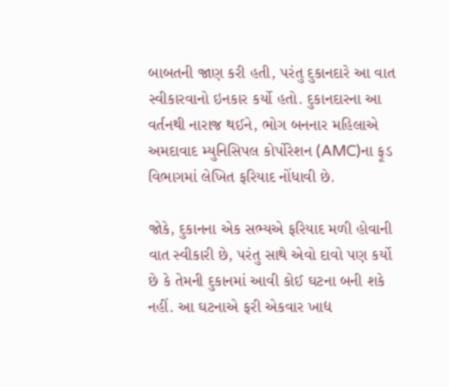બાબતની જાણ કરી હતી, પરંતુ દુકાનદારે આ વાત સ્વીકારવાનો ઇનકાર કર્યો હતો. દુકાનદારના આ વર્તનથી નારાજ થઈને, ભોગ બનનાર મહિલાએ અમદાવાદ મ્યુનિસિપલ કોર્પોરેશન (AMC)ના ફૂડ વિભાગમાં લેખિત ફરિયાદ નોંધાવી છે.

જોકે, દુકાનના એક સભ્યએ ફરિયાદ મળી હોવાની વાત સ્વીકારી છે, પરંતુ સાથે એવો દાવો પણ કર્યો છે કે તેમની દુકાનમાં આવી કોઈ ઘટના બની શકે નહીં. આ ઘટનાએ ફરી એકવાર ખાદ્ય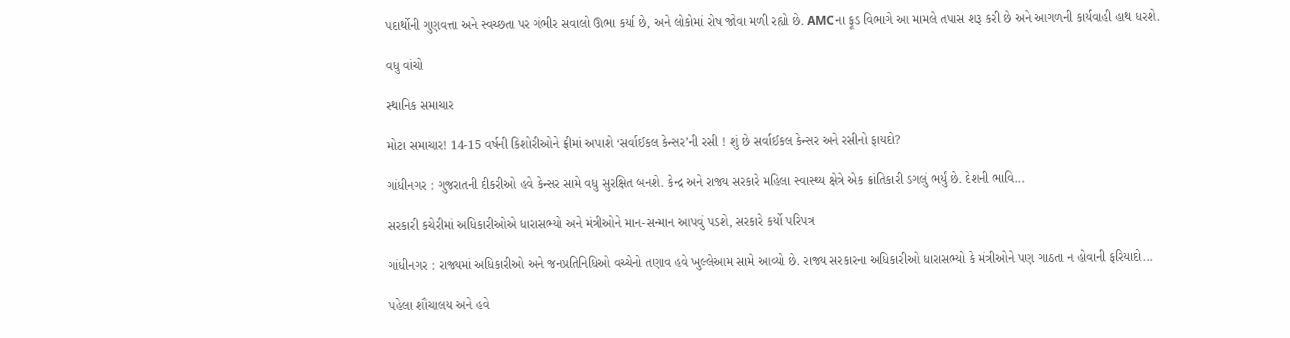પદાર્થોની ગુણવત્તા અને સ્વચ્છતા પર ગંભીર સવાલો ઊભા કર્યા છે, અને લોકોમાં રોષ જોવા મળી રહ્યો છે. AMCના ફૂડ વિભાગે આ મામલે તપાસ શરૂ કરી છે અને આગળની કાર્યવાહી હાથ ધરશે.

વધુ વાંચો

સ્થાનિક સમાચાર

મોટા સમાચાર! 14-15 વર્ષની કિશોરીઓને ફ્રીમાં અપાશે ‘સર્વાઈકલ કેન્સર’ની રસી ! શું છે સર્વાઈકલ કેન્સર અને રસીનો ફાયદો?

ગાંધીનગર : ગુજરાતની દીકરીઓ હવે કેન્સર સામે વધુ સુરક્ષિત બનશે. કેન્દ્ર અને રાજ્ય સરકારે મહિલા સ્વાસ્થ્ય ક્ષેત્રે એક ક્રાંતિકારી ડગલું ભર્યું છે. દેશની ભાવિ...

સરકારી કચેરીમાં અધિકારીઓએ ધારાસભ્યો અને મંત્રીઓને માન-સન્માન આપવું પડશે, સરકારે કર્યો પરિપત્ર

ગાંધીનગર : રાજ્યમાં અધિકારીઓ અને જનપ્રતિનિધિઓ વચ્ચેનો તણાવ હવે ખુલ્લેઆમ સામે આવ્યો છે. રાજ્ય સરકારના અધિકારીઓ ધારાસભ્યો કે મંત્રીઓને પણ ગાઠતા ન હોવાની ફરિયાદો...

પહેલા શૌચાલય અને હવે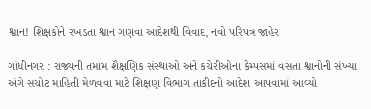શ્વાન! શિક્ષકોને રખડતા શ્વાન ગણવા આદેશથી વિવાદ, નવો પરિપત્ર જાહેર

ગાંધીનગર : રાજ્યની તમામ શૈક્ષણિક સંસ્થાઓ અને કચેરીઓના કેમ્પસમાં વસતા શ્વાનોની સંખ્યા અંગે સચોટ માહિતી મેળવવા માટે શિક્ષણ વિભાગ તાકીદનો આદેશ આપવામાં આવ્યો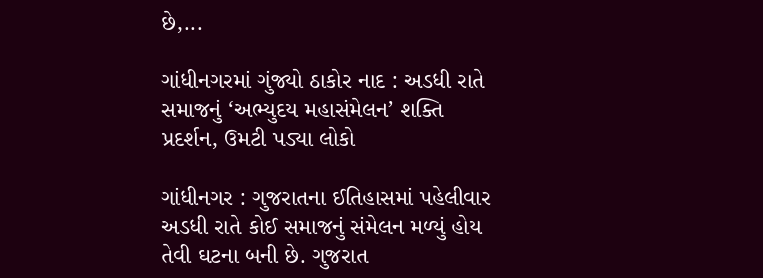છે,...

ગાંધીનગરમાં ગુંજ્યો ઠાકોર નાદ : અડધી રાતે સમાજનું ‘અભ્યુદય મહાસંમેલન’ શક્તિ પ્રદર્શન, ઉમટી પડ્યા લોકો

ગાંધીનગર : ગુજરાતના ઈતિહાસમાં પહેલીવાર અડધી રાતે કોઈ સમાજનું સંમેલન મળ્યું હોય તેવી ઘટના બની છે. ગુજરાત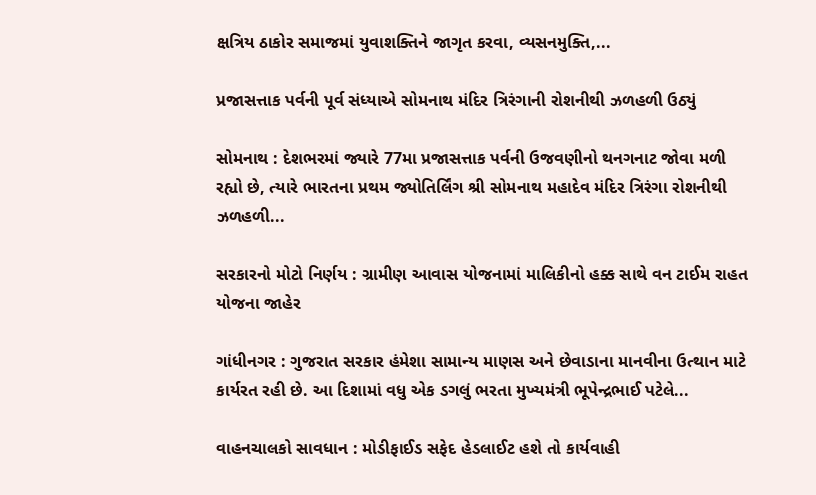ક્ષત્રિય ઠાકોર સમાજમાં યુવાશક્તિને જાગૃત કરવા, વ્યસનમુક્તિ,...

પ્રજાસત્તાક પર્વની પૂર્વ સંધ્યાએ સોમનાથ મંદિર ત્રિરંગાની રોશનીથી ઝળહળી ઉઠ્યું

સોમનાથ : દેશભરમાં જ્યારે 77મા પ્રજાસત્તાક પર્વની ઉજવણીનો થનગનાટ જોવા મળી રહ્યો છે, ત્યારે ભારતના પ્રથમ જ્યોતિર્લિંગ શ્રી સોમનાથ મહાદેવ મંદિર ત્રિરંગા રોશનીથી ઝળહળી...

સરકારનો મોટો નિર્ણય : ગ્રામીણ આવાસ યોજનામાં માલિકીનો હક્ક સાથે વન ટાઈમ રાહત યોજના જાહેર

ગાંધીનગર : ગુજરાત સરકાર હંમેશા સામાન્ય માણસ અને છેવાડાના માનવીના ઉત્થાન માટે કાર્યરત રહી છે. આ દિશામાં વધુ એક ડગલું ભરતા મુખ્યમંત્રી ભૂપેન્દ્રભાઈ પટેલે...

વાહનચાલકો સાવધાન : મોડીફાઈડ સફેદ હેડલાઈટ હશે તો કાર્યવાહી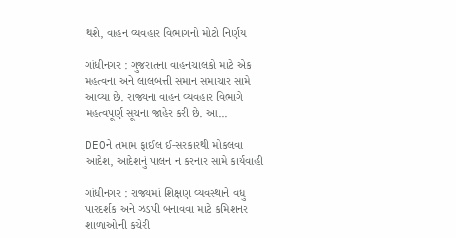થશે, વાહન વ્યવહાર વિભાગનો મોટો નિર્ણય

ગાંધીનગર : ગુજરાતના વાહનચાલકો માટે એક મહત્વના અને લાલબત્તી સમાન સમાચાર સામે આવ્યા છે. રાજ્યના વાહન વ્યવહાર વિભાગે મહત્વપૂર્ણ સૂચના જાહેર કરી છે. આ...

DEOને તમામ ફાઈલ ઈ-સરકારથી મોકલવા આદેશ, આદેશનું પાલન ન કરનાર સામે કાર્યવાહી

ગાંધીનગર : રાજ્યમાં શિક્ષણ વ્યવસ્થાને વધુ પારદર્શક અને ઝડપી બનાવવા માટે કમિશનર શાળાઓની કચેરી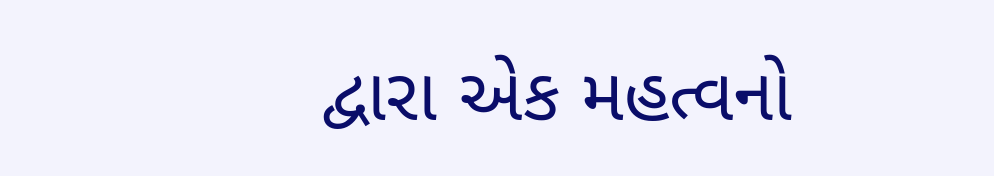દ્વારા એક મહત્વનો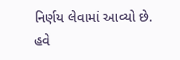નિર્ણય લેવામાં આવ્યો છે. હવે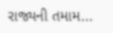રાજ્યની તમામ...